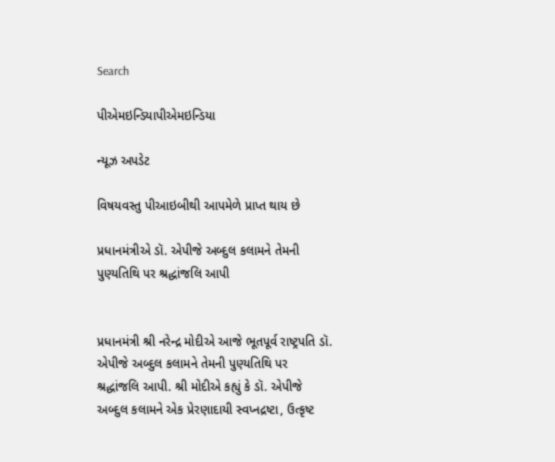Search

પીએમઇન્ડિયાપીએમઇન્ડિયા

ન્યૂઝ અપડેટ

વિષયવસ્તુ પીઆઇબીથી આપમેળે પ્રાપ્ત થાય છે

પ્રધાનમંત્રીએ ડૉ. એપીજે અબ્દુલ કલામને તેમની પુણ્યતિથિ પર શ્રદ્ધાંજલિ આપી


પ્રધાનમંત્રી શ્રી નરેન્દ્ર મોદીએ આજે ભૂતપૂર્વ રાષ્ટ્રપતિ ડૉ. એપીજે અબ્દુલ કલામને તેમની પુણ્યતિથિ પર શ્રદ્ધાંજલિ આપી. શ્રી મોદીએ કહ્યું કે ડૉ. એપીજે અબ્દુલ કલામને એક પ્રેરણાદાયી સ્વપ્નદ્રષ્ટા, ઉત્કૃષ્ટ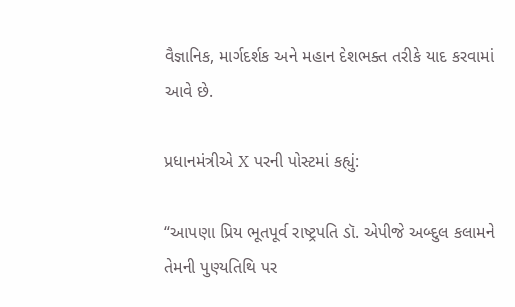વૈજ્ઞાનિક, માર્ગદર્શક અને મહાન દેશભક્ત તરીકે યાદ કરવામાં આવે છે.

પ્રધાનમંત્રીએ X પરની પોસ્ટમાં કહ્યું:

“આપણા પ્રિય ભૂતપૂર્વ રાષ્ટ્રપતિ ડૉ. એપીજે અબ્દુલ કલામને તેમની પુણ્યતિથિ પર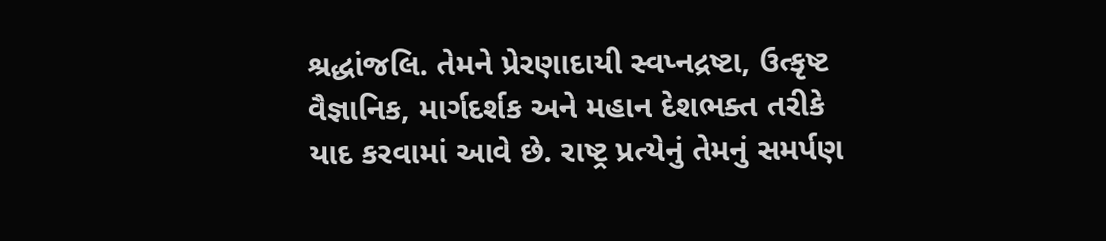શ્રદ્ધાંજલિ. તેમને પ્રેરણાદાયી સ્વપ્નદ્રષ્ટા, ઉત્કૃષ્ટ વૈજ્ઞાનિક, માર્ગદર્શક અને મહાન દેશભક્ત તરીકે યાદ કરવામાં આવે છે. રાષ્ટ્ર પ્રત્યેનું તેમનું સમર્પણ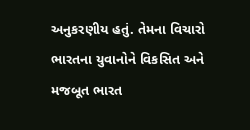અનુકરણીય હતું. તેમના વિચારો ભારતના યુવાનોને વિકસિત અને મજબૂત ભારત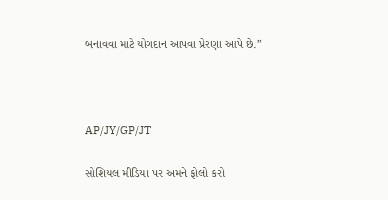બનાવવા માટે યોગદાન આપવા પ્રેરણા આપે છે.”



AP/JY/GP/JT

સોશિયલ મીડિયા પર અમને ફોલો કરો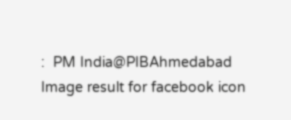:  PM India@PIBAhmedabad   Image result for facebook icon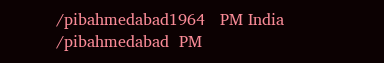/pibahmedabad1964   PM India /pibahmedabad  PM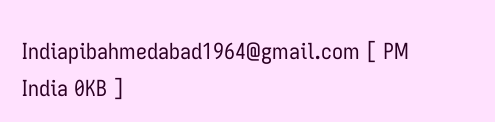Indiapibahmedabad1964@gmail.com [ PM India 0KB ]